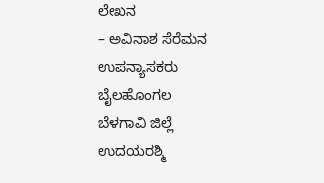ಲೇಖನ
– ಅವಿನಾಶ ಸೆರೆಮನ
ಉಪನ್ಯಾಸಕರು
ಬೈಲಹೊಂಗಲ
ಬೆಳಗಾವಿ ಜಿಲ್ಲೆ
ಉದಯರಶ್ಮಿ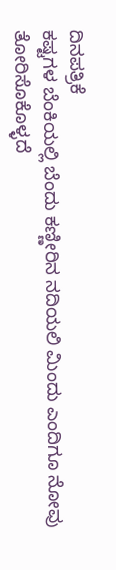ದಿನಪತ್ರಿಕೆ
ಕಷ್ಟಗಳ ಬೆಂಕಿಯಲ್ಲಿ ಬೆಂದು ಕಣ್ಣೀರಿನ ನದಿಯಲಿ ಮಿಂದು ಎಂದಿಗೂ ನೋವು ತೋರಿಸೊಕೊಳ್ಳದೆ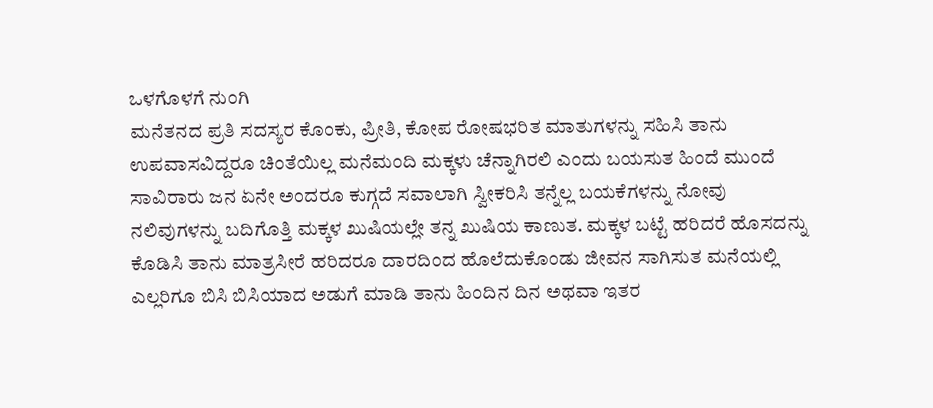ಒಳಗೊಳಗೆ ನುಂಗಿ
ಮನೆತನದ ಪ್ರತಿ ಸದಸ್ಯರ ಕೊಂಕು, ಪ್ರೀತಿ, ಕೋಪ ರೋಷಭರಿತ ಮಾತುಗಳನ್ನು ಸಹಿಸಿ ತಾನು ಉಪವಾಸವಿದ್ದರೂ ಚಿಂತೆಯಿಲ್ಲ ಮನೆಮಂದಿ ಮಕ್ಕಳು ಚೆನ್ನಾಗಿರಲಿ ಎಂದು ಬಯಸುತ ಹಿಂದೆ ಮುಂದೆ ಸಾವಿರಾರು ಜನ ಏನೇ ಅಂದರೂ ಕುಗ್ಗದೆ ಸವಾಲಾಗಿ ಸ್ವೀಕರಿಸಿ ತನ್ನೆಲ್ಲ ಬಯಕೆಗಳನ್ನು ನೋವು ನಲಿವುಗಳನ್ನು ಬದಿಗೊತ್ತಿ ಮಕ್ಕಳ ಖುಷಿಯಲ್ಲೇ ತನ್ನ ಖುಷಿಯ ಕಾಣುತ. ಮಕ್ಕಳ ಬಟ್ಟೆ ಹರಿದರೆ ಹೊಸದನ್ನು ಕೊಡಿಸಿ ತಾನು ಮಾತ್ರಸೀರೆ ಹರಿದರೂ ದಾರದಿಂದ ಹೊಲೆದುಕೊಂಡು ಜೀವನ ಸಾಗಿಸುತ ಮನೆಯಲ್ಲಿ ಎಲ್ಲರಿಗೂ ಬಿಸಿ ಬಿಸಿಯಾದ ಅಡುಗೆ ಮಾಡಿ ತಾನು ಹಿಂದಿನ ದಿನ ಅಥವಾ ಇತರ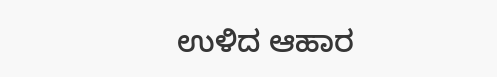ಉಳಿದ ಆಹಾರ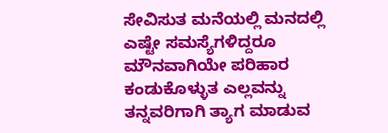ಸೇವಿಸುತ ಮನೆಯಲ್ಲಿ ಮನದಲ್ಲಿ ಎಷ್ಟೇ ಸಮಸ್ಯೆಗಳಿದ್ದರೂ
ಮೌನವಾಗಿಯೇ ಪರಿಹಾರ ಕಂಡುಕೊಳ್ಳುತ ಎಲ್ಲವನ್ನು ತನ್ನವರಿಗಾಗಿ ತ್ಯಾಗ ಮಾಡುವ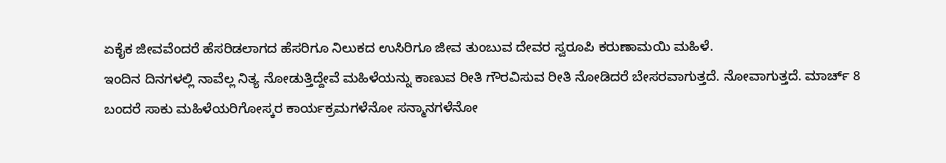ಏಕೈಕ ಜೀವವೆಂದರೆ ಹೆಸರಿಡಲಾಗದ ಹೆಸರಿಗೂ ನಿಲುಕದ ಉಸಿರಿಗೂ ಜೀವ ತುಂಬುವ ದೇವರ ಸ್ವರೂಪಿ ಕರುಣಾಮಯಿ ಮಹಿಳೆ.
ಇಂದಿನ ದಿನಗಳಲ್ಲಿ ನಾವೆಲ್ಲ ನಿತ್ಯ ನೋಡುತ್ತಿದ್ದೇವೆ ಮಹಿಳೆಯನ್ನು ಕಾಣುವ ರೀತಿ ಗೌರವಿಸುವ ರೀತಿ ನೋಡಿದರೆ ಬೇಸರವಾಗುತ್ತದೆ. ನೋವಾಗುತ್ತದೆ. ಮಾರ್ಚ್ 8 ಬಂದರೆ ಸಾಕು ಮಹಿಳೆಯರಿಗೋಸ್ಕರ ಕಾರ್ಯಕ್ರಮಗಳೆನೋ ಸನ್ಮಾನಗಳೆನೋ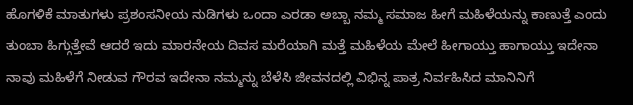ಹೊಗಳಿಕೆ ಮಾತುಗಳು ಪ್ರಶಂಸನೀಯ ನುಡಿಗಳು ಒಂದಾ ಎರಡಾ ಅಬ್ಬಾ ನಮ್ಮ ಸಮಾಜ ಹೀಗೆ ಮಹಿಳೆಯನ್ನು ಕಾಣುತ್ತೆ ಎಂದು ತುಂಬಾ ಹಿಗ್ಗುತ್ತೇವೆ ಆದರೆ ಇದು ಮಾರನೇಯ ದಿವಸ ಮರೆಯಾಗಿ ಮತ್ತೆ ಮಹಿಳೆಯ ಮೇಲೆ ಹೀಗಾಯ್ತು ಹಾಗಾಯ್ತು ಇದೇನಾ ನಾವು ಮಹಿಳೆಗೆ ನೀಡುವ ಗೌರವ ಇದೇನಾ ನಮ್ಮನ್ನು ಬೆಳೆಸಿ ಜೀವನದಲ್ಲಿ ವಿಭಿನ್ನ ಪಾತ್ರ ನಿರ್ವಹಿಸಿದ ಮಾನಿನಿಗೆ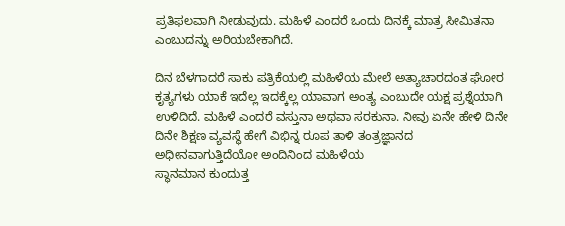ಪ್ರತಿಫಲವಾಗಿ ನೀಡುವುದು. ಮಹಿಳೆ ಎಂದರೆ ಒಂದು ದಿನಕ್ಕೆ ಮಾತ್ರ ಸೀಮಿತನಾ ಎಂಬುದನ್ನು ಅರಿಯಬೇಕಾಗಿದೆ.

ದಿನ ಬೆಳಗಾದರೆ ಸಾಕು ಪತ್ರಿಕೆಯಲ್ಲಿ ಮಹಿಳೆಯ ಮೇಲೆ ಅತ್ಯಾಚಾರದಂತ ಘೋರ ಕೃತ್ಯಗಳು ಯಾಕೆ ಇದೆಲ್ಲ ಇದಕ್ಕೆಲ್ಲ ಯಾವಾಗ ಅಂತ್ಯ ಎಂಬುದೇ ಯಕ್ಷ ಪ್ರಶ್ನೆಯಾಗಿ ಉಳಿದಿದೆ. ಮಹಿಳೆ ಎಂದರೆ ವಸ್ತುನಾ ಅಥವಾ ಸರಕುನಾ. ನೀವು ಏನೇ ಹೇಳಿ ದಿನೇ ದಿನೇ ಶಿಕ್ಷಣ ವ್ಯವಸ್ಥೆ ಹೇಗೆ ವಿಭಿನ್ನ ರೂಪ ತಾಳಿ ತಂತ್ರಜ್ಞಾನದ ಅಧೀನವಾಗುತ್ತಿದೆಯೋ ಅಂದಿನಿಂದ ಮಹಿಳೆಯ
ಸ್ಥಾನಮಾನ ಕುಂದುತ್ತ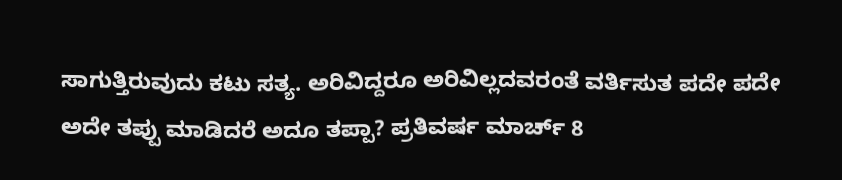ಸಾಗುತ್ತಿರುವುದು ಕಟು ಸತ್ಯ. ಅರಿವಿದ್ದರೂ ಅರಿವಿಲ್ಲದವರಂತೆ ವರ್ತಿಸುತ ಪದೇ ಪದೇ ಅದೇ ತಪ್ಪು ಮಾಡಿದರೆ ಅದೂ ತಪ್ಪಾ? ಪ್ರತಿವರ್ಷ ಮಾರ್ಚ್ 8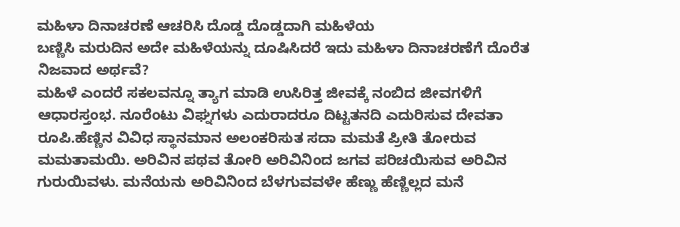ಮಹಿಳಾ ದಿನಾಚರಣೆ ಆಚರಿಸಿ ದೊಡ್ಡ ದೊಡ್ಡದಾಗಿ ಮಹಿಳೆಯ
ಬಣ್ಣಿಸಿ ಮರುದಿನ ಅದೇ ಮಹಿಳೆಯನ್ನು ದೂಷಿಸಿದರೆ ಇದು ಮಹಿಳಾ ದಿನಾಚರಣೆಗೆ ದೊರೆತ ನಿಜವಾದ ಅರ್ಥವೆ?
ಮಹಿಳೆ ಎಂದರೆ ಸಕಲವನ್ನೂ ತ್ಯಾಗ ಮಾಡಿ ಉಸಿರಿತ್ತ ಜೀವಕ್ಕೆ ನಂಬಿದ ಜೀವಗಳಿಗೆ ಆಧಾರಸ್ತಂಭ. ನೂರೆಂಟು ವಿಘ್ನಗಳು ಎದುರಾದರೂ ದಿಟ್ಟತನದಿ ಎದುರಿಸುವ ದೇವತಾ ರೂಪಿ.ಹೆಣ್ಣಿನ ವಿವಿಧ ಸ್ಥಾನಮಾನ ಅಲಂಕರಿಸುತ ಸದಾ ಮಮತೆ ಪ್ರೀತಿ ತೋರುವ ಮಮತಾಮಯಿ. ಅರಿವಿನ ಪಥವ ತೋರಿ ಅರಿವಿನಿಂದ ಜಗವ ಪರಿಚಯಿಸುವ ಅರಿವಿನ ಗುರುಯಿವಳು. ಮನೆಯನು ಅರಿವಿನಿಂದ ಬೆಳಗುವವಳೇ ಹೆಣ್ಣು ಹೆಣ್ಣಿಲ್ಲದ ಮನೆ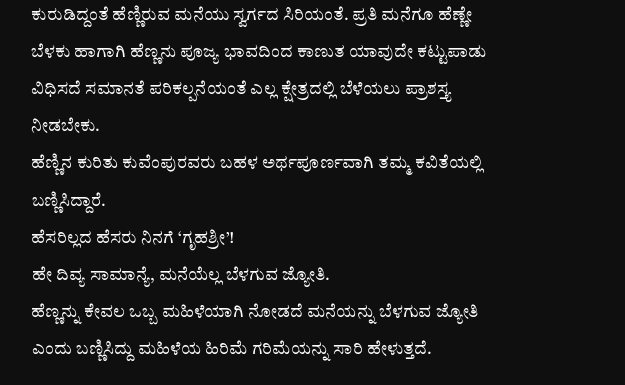ಕುರುಡಿದ್ದಂತೆ ಹೆಣ್ಣಿರುವ ಮನೆಯು ಸ್ವರ್ಗದ ಸಿರಿಯಂತೆ. ಪ್ರತಿ ಮನೆಗೂ ಹೆಣ್ಣೇ ಬೆಳಕು ಹಾಗಾಗಿ ಹೆಣ್ಣನು ಪೂಜ್ಯ ಭಾವದಿಂದ ಕಾಣುತ ಯಾವುದೇ ಕಟ್ಟುಪಾಡು ವಿಧಿಸದೆ ಸಮಾನತೆ ಪರಿಕಲ್ಪನೆಯಂತೆ ಎಲ್ಲ ಕ್ಷೇತ್ರದಲ್ಲಿ ಬೆಳೆಯಲು ಪ್ರಾಶಸ್ತ್ಯ ನೀಡಬೇಕು.
ಹೆಣ್ಣಿನ ಕುರಿತು ಕುವೆಂಪುರವರು ಬಹಳ ಅರ್ಥಪೂರ್ಣವಾಗಿ ತಮ್ಮ ಕವಿತೆಯಲ್ಲಿ ಬಣ್ಣಿಸಿದ್ದಾರೆ.
ಹೆಸರಿಲ್ಲದ ಹೆಸರು ನಿನಗೆ ‘ಗೃಹಶ್ರೀ’!
ಹೇ ದಿವ್ಯ ಸಾಮಾನ್ಯೆ, ಮನೆಯೆಲ್ಲ ಬೆಳಗುವ ಜ್ಯೋತಿ.
ಹೆಣ್ಣನ್ನು ಕೇವಲ ಒಬ್ಬ ಮಹಿಳೆಯಾಗಿ ನೋಡದೆ ಮನೆಯನ್ನು ಬೆಳಗುವ ಜ್ಯೋತಿ ಎಂದು ಬಣ್ಣಿಸಿದ್ದು ಮಹಿಳೆಯ ಹಿರಿಮೆ ಗರಿಮೆಯನ್ನು ಸಾರಿ ಹೇಳುತ್ತದೆ.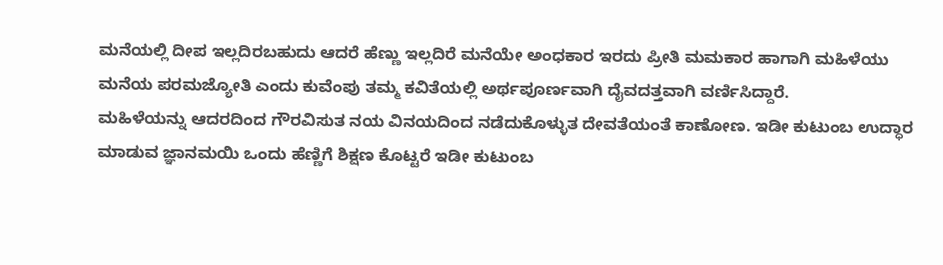ಮನೆಯಲ್ಲಿ ದೀಪ ಇಲ್ಲದಿರಬಹುದು ಆದರೆ ಹೆಣ್ಣು ಇಲ್ಲದಿರೆ ಮನೆಯೇ ಅಂಧಕಾರ ಇರದು ಪ್ರೀತಿ ಮಮಕಾರ ಹಾಗಾಗಿ ಮಹಿಳೆಯು ಮನೆಯ ಪರಮಜ್ಯೋತಿ ಎಂದು ಕುವೆಂಪು ತಮ್ಮ ಕವಿತೆಯಲ್ಲಿ ಅರ್ಥಪೂರ್ಣವಾಗಿ ದೈವದತ್ತವಾಗಿ ವರ್ಣಿಸಿದ್ದಾರೆ.
ಮಹಿಳೆಯನ್ನು ಆದರದಿಂದ ಗೌರವಿಸುತ ನಯ ವಿನಯದಿಂದ ನಡೆದುಕೊಳ್ಳುತ ದೇವತೆಯಂತೆ ಕಾಣೋಣ. ಇಡೀ ಕುಟುಂಬ ಉದ್ಧಾರ ಮಾಡುವ ಜ್ಞಾನಮಯಿ ಒಂದು ಹೆಣ್ಣಿಗೆ ಶಿಕ್ಷಣ ಕೊಟ್ಟರೆ ಇಡೀ ಕುಟುಂಬ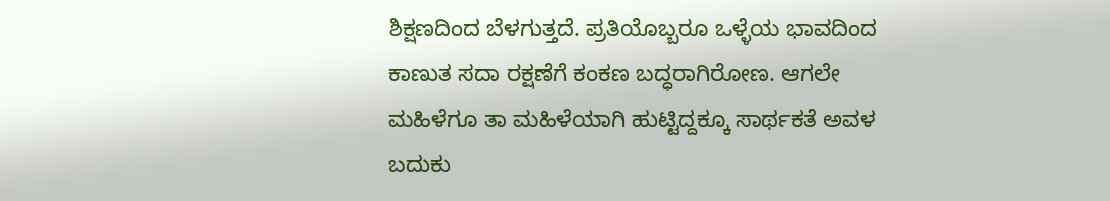ಶಿಕ್ಷಣದಿಂದ ಬೆಳಗುತ್ತದೆ. ಪ್ರತಿಯೊಬ್ಬರೂ ಒಳ್ಳೆಯ ಭಾವದಿಂದ ಕಾಣುತ ಸದಾ ರಕ್ಷಣೆಗೆ ಕಂಕಣ ಬದ್ಧರಾಗಿರೋಣ. ಆಗಲೇ ಮಹಿಳೆಗೂ ತಾ ಮಹಿಳೆಯಾಗಿ ಹುಟ್ಟಿದ್ದಕ್ಕೂ ಸಾರ್ಥಕತೆ ಅವಳ ಬದುಕು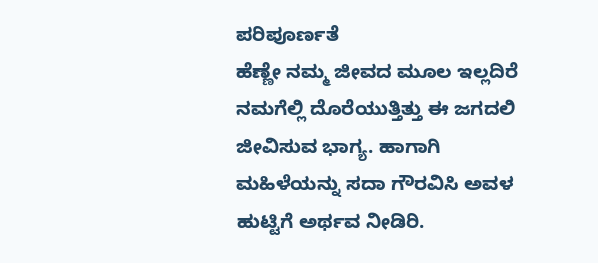ಪರಿಪೂರ್ಣತೆ
ಹೆಣ್ಣೇ ನಮ್ಮ ಜೀವದ ಮೂಲ ಇಲ್ಲದಿರೆ ನಮಗೆಲ್ಲಿ ದೊರೆಯುತ್ತಿತ್ತು ಈ ಜಗದಲಿ ಜೀವಿಸುವ ಭಾಗ್ಯ. ಹಾಗಾಗಿ ಮಹಿಳೆಯನ್ನು ಸದಾ ಗೌರವಿಸಿ ಅವಳ ಹುಟ್ಟಿಗೆ ಅರ್ಥವ ನೀಡಿರಿ.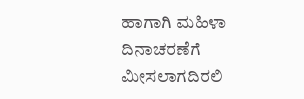ಹಾಗಾಗಿ ಮಹಿಳಾ ದಿನಾಚರಣೆಗೆ ಮೀಸಲಾಗದಿರಲಿ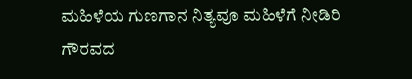ಮಹಿಳೆಯ ಗುಣಗಾನ ನಿತ್ಯವೂ ಮಹಿಳೆಗೆ ನೀಡಿರಿ ಗೌರವದ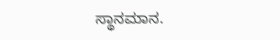ಸ್ಥಾನಮಾನ.